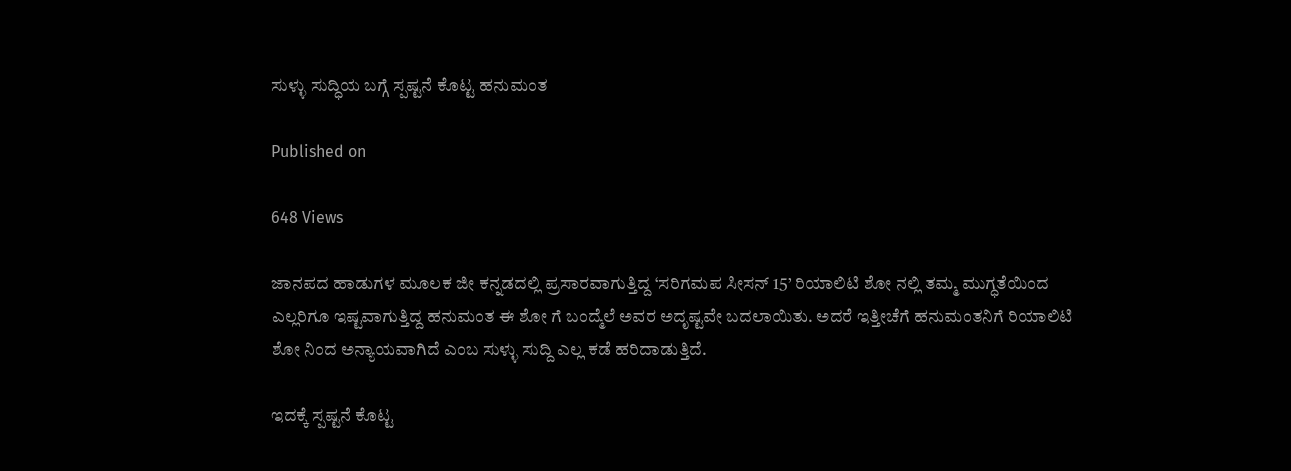ಸುಳ್ಳು ಸುದ್ಧಿಯ ಬಗ್ಗೆ ಸ್ಪಷ್ಟನೆ ಕೊಟ್ಟ ಹನುಮಂತ

Published on

648 Views

ಜಾನಪದ ಹಾಡುಗಳ ಮೂಲಕ ಜೀ ಕನ್ನಡದಲ್ಲಿ ಪ್ರಸಾರವಾಗುತ್ತಿದ್ದ ‘ಸರಿಗಮಪ ಸೀಸನ್ 15’ ರಿಯಾಲಿಟಿ ಶೋ ನಲ್ಲಿ ತಮ್ಮ ಮುಗ್ಧತೆಯಿಂದ ಎಲ್ಲರಿಗೂ ಇಷ್ಟವಾಗುತ್ತಿದ್ದ ಹನುಮಂತ ಈ ಶೋ ಗೆ ಬಂದ್ಮೆಲೆ ಅವರ ಅದೃಷ್ಟವೇ ಬದಲಾಯಿತು. ಅದರೆ ಇತ್ತೀಚೆಗೆ ಹನುಮಂತನಿಗೆ ರಿಯಾಲಿಟಿ ಶೋ ನಿಂದ ಅನ್ಯಾಯವಾಗಿದೆ ಎಂಬ ಸುಳ್ಳು ಸುದ್ದಿ‌ ಎಲ್ಲ‌ ಕಡೆ ಹರಿದಾಡುತ್ತಿದೆ.

ಇದಕ್ಕೆ ಸ್ಪಷ್ಟನೆ ಕೊಟ್ಟ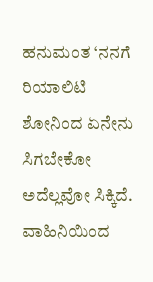ಹನುಮಂತ ‘ನನಗೆ ರಿಯಾಲಿಟಿ ಶೋನಿಂದ ಏನೇನು ಸಿಗಬೇಕೋ ಅದೆಲ್ಲವೋ ಸಿಕ್ಕಿದೆ. ವಾಹಿನಿಯಿಂದ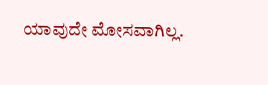ಯಾವುದೇ ಮೋಸವಾಗಿಲ್ಲ.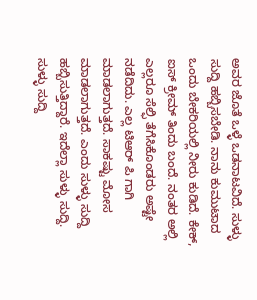ಅವರ ಜೊತೆ ಒಳ್ಳೆ ಒಡನಾಟವಿದೆ. ಸುಳ್ಳು ಸುದ್ದಿ ಹಬ್ಬಿಸಬೇಡಿ. ನಾನು ಕುಮುಟಾದ ಒಂದು ಬೇಕರಿಯಲ್ಲಿ ನೀರು‌ ಕುಡಿದೆ. ಕೇಕ್, ಐಸ್ ಕ್ರೀಮ್ ತಿಂದು ಬಂದೆ. ನಂತರ ಅಲ್ಲಿ ಎಲ್ಲರೂ ಸೆಲ್ಫಿ ತೆಗೆಸಿಕೊಂಡರು ಅಷ್ಟೇ ನಡೆದಿದು. ಎಲ್ಲ ಟಿಆರ್ ಪಿ ಗಾಗಿ ಮಾಡಲಾಗುತ್ತದೆ. ಸಾಕಷ್ಟು ಮೋಸ ಮಾಡಲಾಗುತ್ತದೆ. ಎಂದು‌ ಸುಳ್ಳು ಸುದ್ದಿ ಹಬ್ಬಿಸುತ್ತಿದ್ದಾರೆ. ಇದೆಲ್ಲಾ ಸುಳ್ಳು‌ ಸುದ್ದಿ. ಸುಳ್ಳು ‌ಸುದ್ದಿ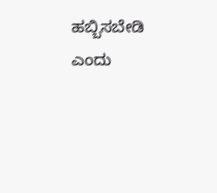ಹಬ್ಬಿಸಬೇಡಿ ಎಂದು‌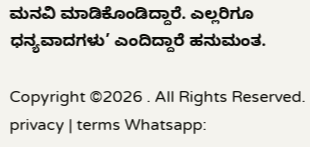ಮನವಿ ಮಾಡಿಕೊಂಡಿದ್ದಾರೆ. ಎಲ್ಲರಿಗೂ‌ ಧನ್ಯವಾದಗಳು’ ಎಂದಿದ್ದಾರೆ ಹನುಮಂತ.

Copyright ©2026 . All Rights Reserved. privacy | terms Whatsapp: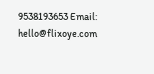9538193653 Email: hello@flixoye.com